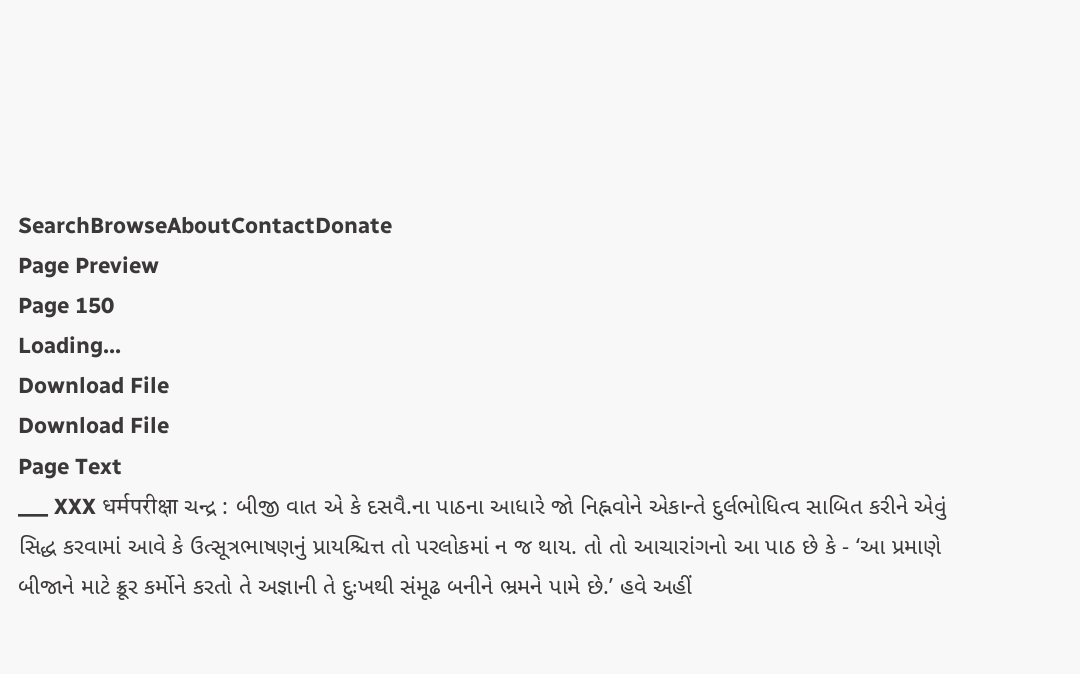SearchBrowseAboutContactDonate
Page Preview
Page 150
Loading...
Download File
Download File
Page Text
___ XXX धर्मपरीक्षा ચન્દ્ર : બીજી વાત એ કે દસવૈ.ના પાઠના આધારે જો નિહ્નવોને એકાન્તે દુર્લભોધિત્વ સાબિત કરીને એવું સિદ્ધ કરવામાં આવે કે ઉત્સૂત્રભાષણનું પ્રાયશ્ચિત્ત તો પરલોકમાં ન જ થાય. તો તો આચારાંગનો આ પાઠ છે કે - ‘આ પ્રમાણે બીજાને માટે ક્રૂર કર્મોને કરતો તે અજ્ઞાની તે દુઃખથી સંમૂઢ બનીને ભ્રમને પામે છે.’ હવે અહીં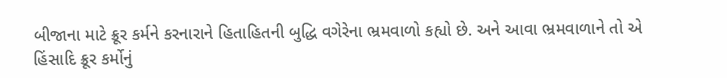બીજાના માટે ક્રૂર કર્મને કરનારાને હિતાહિતની બુદ્ધિ વગેરેના ભ્રમવાળો કહ્યો છે. અને આવા ભ્રમવાળાને તો એ હિંસાદિ ક્રૂર કર્મોનું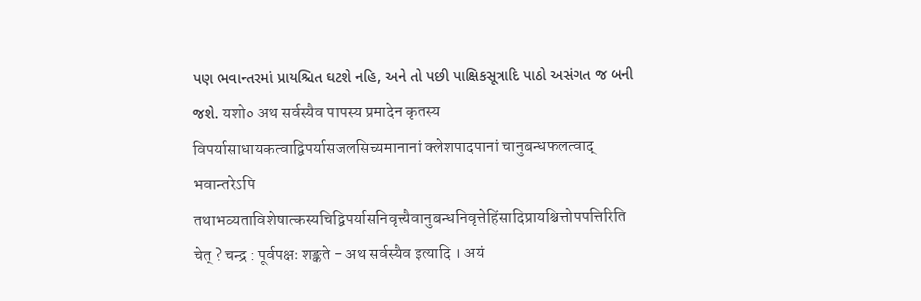પણ ભવાન્તરમાં પ્રાયશ્ચિત ઘટશે નહિ, અને તો પછી પાક્ષિકસૂત્રાદિ પાઠો અસંગત જ બની જશે. यशो० अथ सर्वस्यैव पापस्य प्रमादेन कृतस्य विपर्यासाधायकत्वाद्विपर्यासजलसिच्यमानानां क्लेशपादपानां चानुबन्धफलत्वाद् भवान्तरेऽपि तथाभव्यताविशेषात्कस्यचिद्विपर्यासनिवृत्त्यैवानुबन्धनिवृत्तेहिंसादिप्रायश्चित्तोपपत्तिरिति चेत् ? चन्द्र : पूर्वपक्षः शङ्कते - अथ सर्वस्यैव इत्यादि । अयं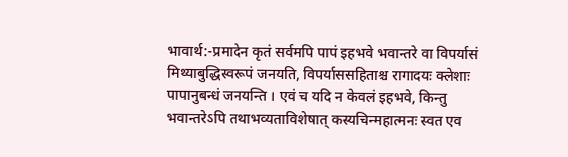भावार्थ:-प्रमादेन कृतं सर्वमपि पापं इहभवे भवान्तरे वा विपर्यासं मिथ्याबुद्धिस्वरूपं जनयति, विपर्याससहिताश्च रागादयः क्लेशाः पापानुबन्धं जनयन्ति । एवं च यदि न केवलं इहभवे, किन्तु भवान्तरेऽपि तथाभव्यताविशेषात् कस्यचिन्महात्मनः स्वत एव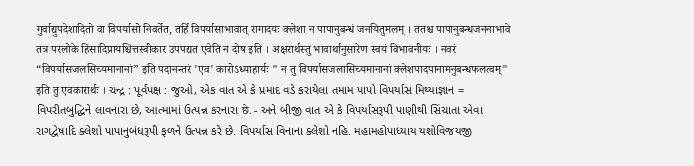गुर्वाद्युपदेशादितो वा विपर्यासो निवर्तेत, तर्हि विपर्यासाभावात् रागादयः क्लेशा न पापानुबन्धं जनयितुमलम् । ततश्च पापानुबन्धजननाभावे तत्र परलोके हिंसादिप्रायश्चित्तस्वीकार उपपद्यत एवेति न दोष इति । अक्षरार्थस्तु भावार्थानुसारेण स्वयं विभावनीयः । नवरं “विपर्यासजलसिच्यमानानां” इति पदानन्तरं 'एव' कारोऽध्याहार्यः " न तु विपर्यासजलासिच्यमानानां क्लेशपादपानामनुबन्धफलत्वम्" इति तु एवकारार्थः । ચન્દ્ર : પૂર્વપક્ષ : જુઓ, એક વાત એ કે પ્રમાદ વડે કરાયેલા તમામ પાપો વિપર્યાસ મિથ્યાજ્ઞાન = વિપરીતબુદ્ધિને લાવનારા છે, આત્મામાં ઉત્પન્ન કરનારા छे. - અને બીજી વાત એ કે વિપર્યાસરૂપી પાણીથી સિંચાતા એવા રાગદ્વેષાદિ ક્લેશો પાપાનુબંધરૂપી ફળને ઉત્પન્ન કરે છે. વિપર્યાસ વિનાના ક્લેશો નહિ. મહામહોપાધ્યાય યશોવિજયજી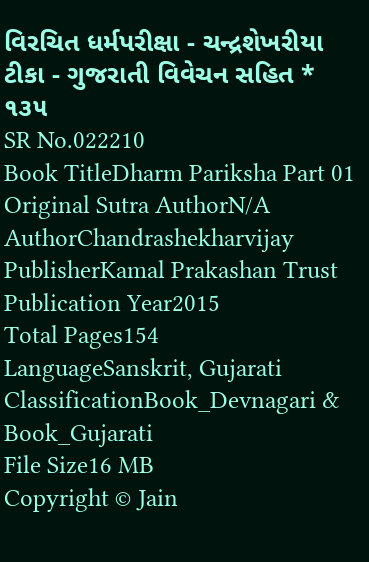વિરચિત ધર્મપરીક્ષા - ચન્દ્રશેખરીયા ટીકા - ગુજરાતી વિવેચન સહિત * ૧૩૫
SR No.022210
Book TitleDharm Pariksha Part 01
Original Sutra AuthorN/A
AuthorChandrashekharvijay
PublisherKamal Prakashan Trust
Publication Year2015
Total Pages154
LanguageSanskrit, Gujarati
ClassificationBook_Devnagari & Book_Gujarati
File Size16 MB
Copyright © Jain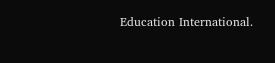Education International.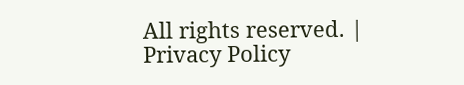All rights reserved. | Privacy Policy